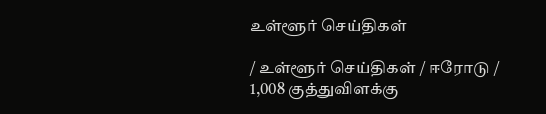உள்ளூர் செய்திகள்

/ உள்ளூர் செய்திகள் / ஈரோடு / 1,008 குத்துவிளக்கு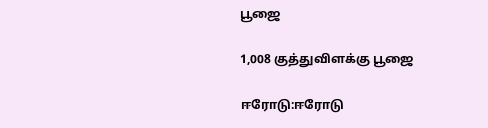பூஜை

1,008 குத்துவிளக்கு பூஜை

ஈரோடு:ஈரோடு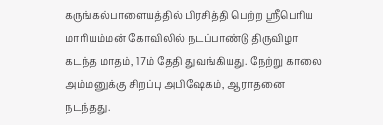கருங்கல்பாளையத்தில் பிரசித்தி பெற்ற ஸ்ரீபெரிய மாரியம்மன் கோவிலில் நடப்பாண்டு திருவிழா கடந்த மாதம், 17ம் தேதி துவங்கியது. நேற்று காலை அம்மனுக்கு சிறப்பு அபிஷேகம், ஆராதனை நடந்தது.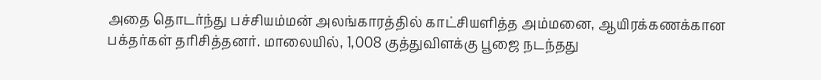அதை தொடர்ந்து பச்சியம்மன் அலங்காரத்தில் காட்சியளித்த அம்மனை, ஆயிரக்கணக்கான பக்தர்கள் தரிசித்தனர். மாலையில், 1,008 குத்துவிளக்கு பூஜை நடந்தது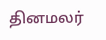தினமலர்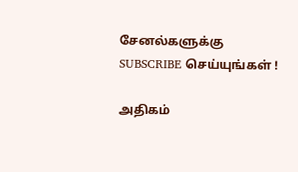சேனல்களுக்கு SUBSCRIBE செய்யுங்கள் !

அதிகம்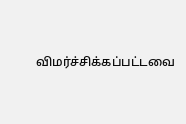விமர்ச்சிக்கப்பட்டவை